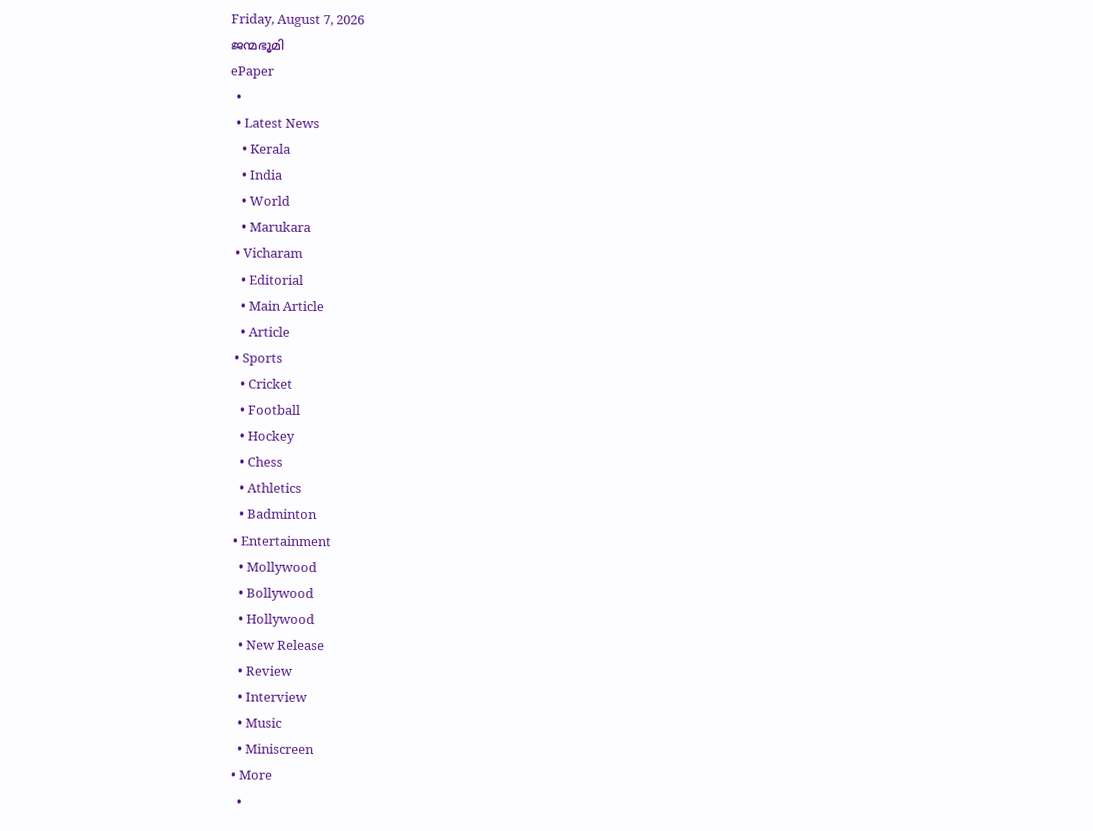Friday, August 7, 2026
ജന്മഭൂമി
ePaper
  •
  • Latest News
    • Kerala
    • India
    • World
    • Marukara
  • Vicharam
    • Editorial
    • Main Article
    • Article
  • Sports
    • Cricket
    • Football
    • Hockey
    • Chess
    • Athletics
    • Badminton
  • Entertainment
    • Mollywood
    • Bollywood
    • Hollywood
    • New Release
    • Review
    • Interview
    • Music
    • Miniscreen
  • More
    •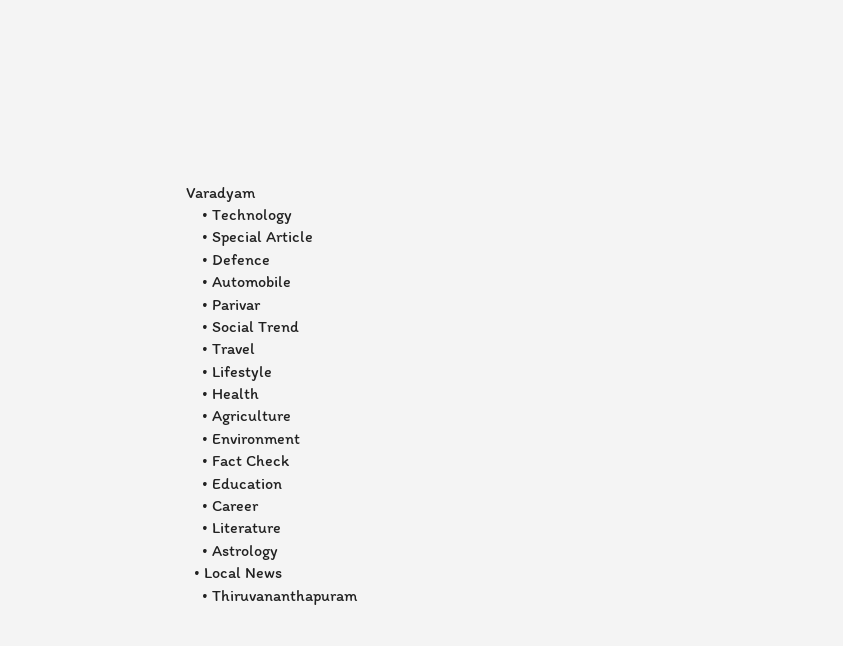Varadyam
    • Technology
    • Special Article
    • Defence
    • Automobile
    • Parivar
    • Social Trend
    • Travel
    • Lifestyle
    • Health
    • Agriculture
    • Environment
    • Fact Check
    • Education
    • Career
    • Literature
    • Astrology
  • Local News
    • Thiruvananthapuram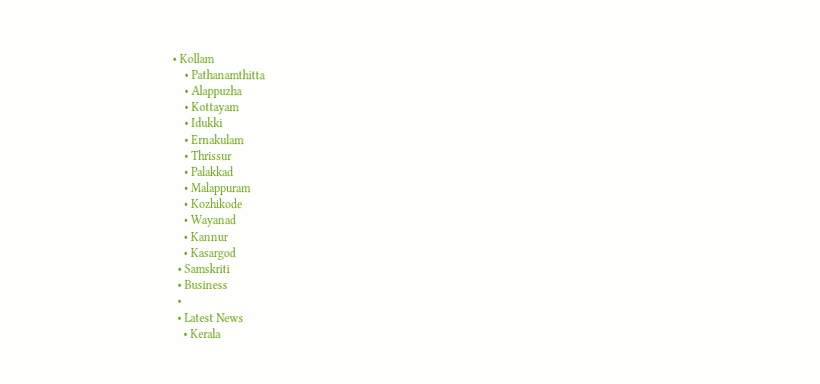• Kollam
    • Pathanamthitta
    • Alappuzha
    • Kottayam
    • Idukki
    • Ernakulam
    • Thrissur
    • Palakkad
    • Malappuram
    • Kozhikode
    • Wayanad
    • Kannur
    • Kasargod
  • Samskriti
  • Business
  •
  • Latest News
    • Kerala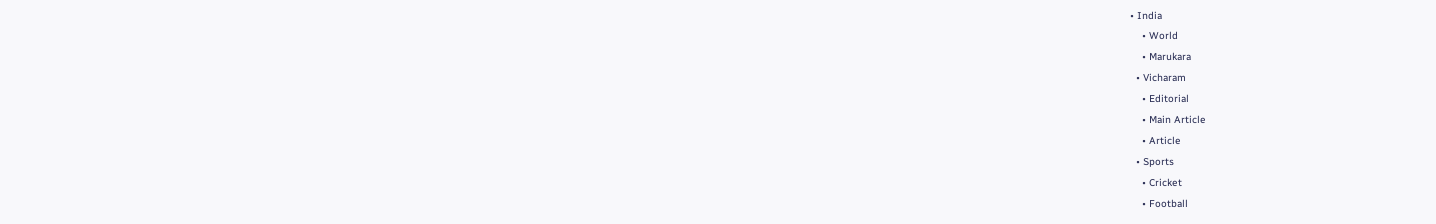• India
    • World
    • Marukara
  • Vicharam
    • Editorial
    • Main Article
    • Article
  • Sports
    • Cricket
    • Football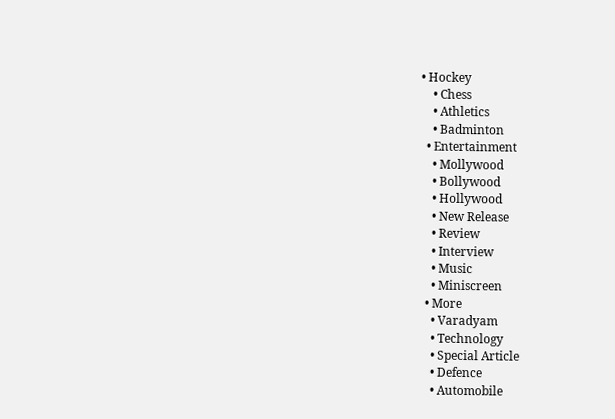• Hockey
    • Chess
    • Athletics
    • Badminton
  • Entertainment
    • Mollywood
    • Bollywood
    • Hollywood
    • New Release
    • Review
    • Interview
    • Music
    • Miniscreen
  • More
    • Varadyam
    • Technology
    • Special Article
    • Defence
    • Automobile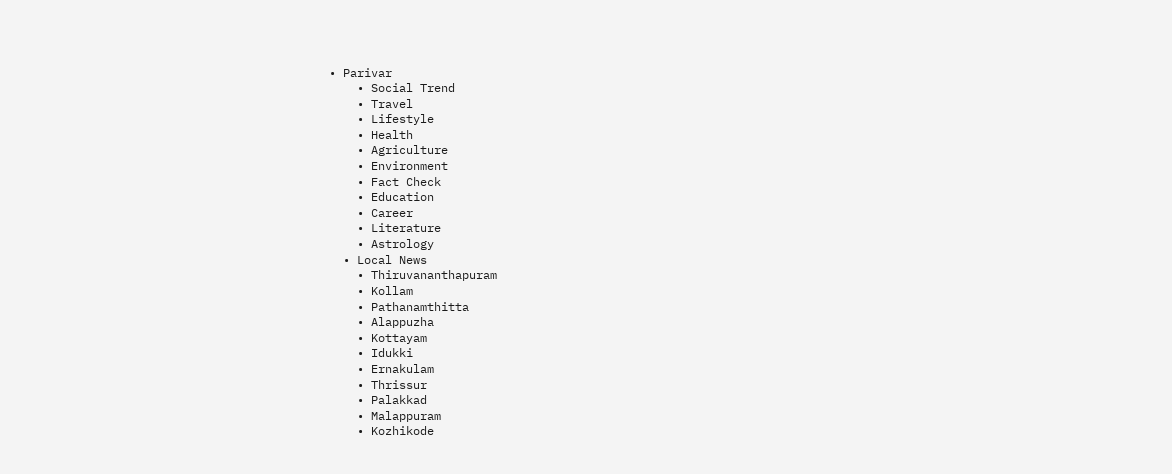• Parivar
    • Social Trend
    • Travel
    • Lifestyle
    • Health
    • Agriculture
    • Environment
    • Fact Check
    • Education
    • Career
    • Literature
    • Astrology
  • Local News
    • Thiruvananthapuram
    • Kollam
    • Pathanamthitta
    • Alappuzha
    • Kottayam
    • Idukki
    • Ernakulam
    • Thrissur
    • Palakkad
    • Malappuram
    • Kozhikode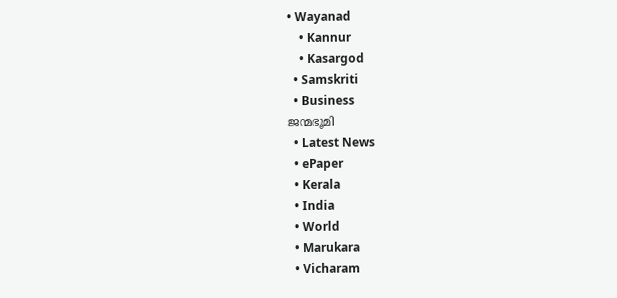• Wayanad
    • Kannur
    • Kasargod
  • Samskriti
  • Business
ജന്മഭൂമി
  • Latest News
  • ePaper
  • Kerala
  • India
  • World
  • Marukara
  • Vicharam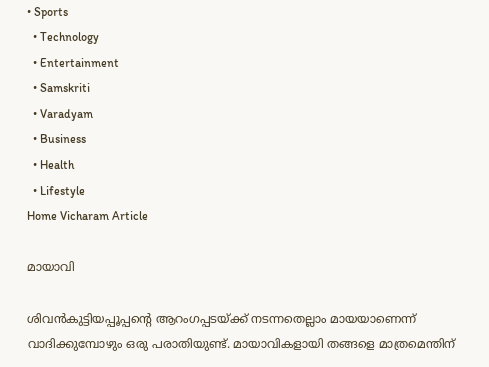• Sports
  • Technology
  • Entertainment
  • Samskriti
  • Varadyam
  • Business
  • Health
  • Lifestyle
Home Vicharam Article

മായാവി

ശിവന്‍കുട്ടിയപ്പൂപ്പന്റെ ആറംഗപ്പടയ്‌ക്ക് നടന്നതെല്ലാം മായയാണെന്ന് വാദിക്കുമ്പോഴും ഒരു പരാതിയുണ്ട്. മായാവികളായി തങ്ങളെ മാത്രമെന്തിന്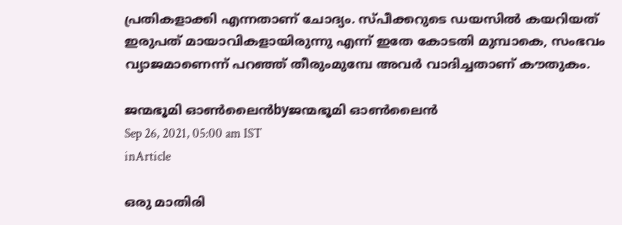പ്രതികളാക്കി എന്നതാണ് ചോദ്യം. സ്പീക്കറുടെ ഡയസില്‍ കയറിയത് ഇരുപത് മായാവികളായിരുന്നു എന്ന് ഇതേ കോടതി മുമ്പാകെ, സംഭവം വ്യാജമാണെന്ന് പറഞ്ഞ് തീരുംമുമ്പേ അവര്‍ വാദിച്ചതാണ് കൗതുകം.

ജന്മഭൂമി ഓണ്‍ലൈന്‍byജന്മഭൂമി ഓണ്‍ലൈന്‍
Sep 26, 2021, 05:00 am IST
inArticle

ഒരു മാതിരി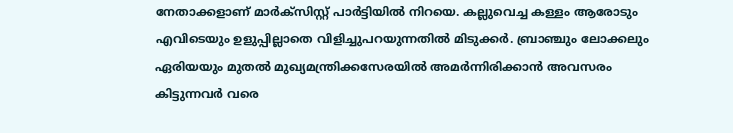നേതാക്കളാണ് മാര്‍ക്‌സിസ്റ്റ് പാര്‍ട്ടിയില്‍ നിറയെ. കല്ലുവെച്ച കള്ളം ആരോടും എവിടെയും ഉളുപ്പില്ലാതെ വിളിച്ചുപറയുന്നതില്‍ മിടുക്കര്‍. ബ്രാഞ്ചും ലോക്കലും ഏരിയയും മുതല്‍ മുഖ്യമന്ത്രിക്കസേരയില്‍ അമര്‍ന്നിരിക്കാന്‍ അവസരം കിട്ടുന്നവര്‍ വരെ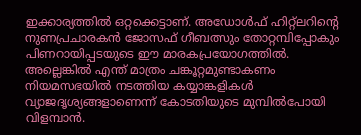ഇക്കാര്യത്തില്‍ ഒറ്റക്കെട്ടാണ്. അഡോള്‍ഫ് ഹിറ്റ്‌ലറിന്റെ നുണപ്രചാരകന്‍ ജോസഫ് ഗീബത്സും തോറ്റമ്പിപ്പോകും പിണറായിപ്പടയുടെ ഈ മാരകപ്രയോഗത്തില്‍. അല്ലെങ്കില്‍ എന്ത് മാത്രം ചങ്കൂറ്റമുണ്ടാകണം നിയമസഭയില്‍ നടത്തിയ കയ്യാങ്കളികള്‍ വ്യാജദൃശ്യങ്ങളാണെന്ന് കോടതിയുടെ മുമ്പില്‍പോയി വിളമ്പാന്‍.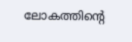ലോകത്തിന്റെ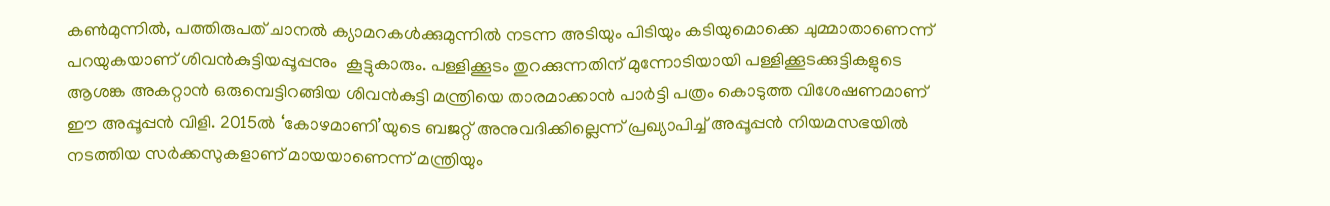കണ്‍മുന്നില്‍, പത്തിരുപത് ചാനല്‍ ക്യാമറകള്‍ക്കുമുന്നില്‍ നടന്ന അടിയും പിടിയും കടിയുമൊക്കെ ചുമ്മാതാണെന്ന് പറയുകയാണ് ശിവന്‍കുട്ടിയപ്പൂപ്പനും  കൂട്ടുകാരും. പള്ളിക്കൂടം തുറക്കുന്നതിന് മുന്നോടിയായി പള്ളിക്കൂടക്കുട്ടികളുടെ ആശങ്ക അകറ്റാന്‍ ഒരുമ്പെട്ടിറങ്ങിയ ശിവന്‍കുട്ടി മന്ത്രിയെ താരമാക്കാന്‍ പാര്‍ട്ടി പത്രം കൊടുത്ത വിശേഷണമാണ് ഈ അപ്പൂപ്പന്‍ വിളി. 2015ല്‍ ‘കോഴമാണി’യുടെ ബജറ്റ് അനുവദിക്കില്ലെന്ന് പ്രഖ്യാപിച്ച് അപ്പൂപ്പന്‍ നിയമസഭയില്‍ നടത്തിയ സര്‍ക്കസുകളാണ് മായയാണെന്ന് മന്ത്രിയും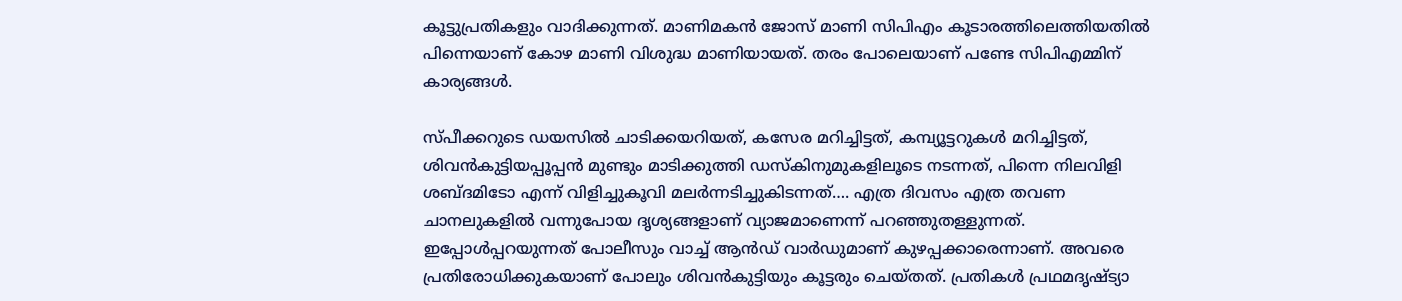കൂട്ടുപ്രതികളും വാദിക്കുന്നത്. മാണിമകന്‍ ജോസ് മാണി സിപിഎം കൂടാരത്തിലെത്തിയതില്‍ പിന്നെയാണ് കോഴ മാണി വിശുദ്ധ മാണിയായത്. തരം പോലെയാണ് പണ്ടേ സിപിഎമ്മിന് കാര്യങ്ങള്‍.

സ്പീക്കറുടെ ഡയസില്‍ ചാടിക്കയറിയത്, കസേര മറിച്ചിട്ടത്, കമ്പ്യൂട്ടറുകള്‍ മറിച്ചിട്ടത്, ശിവന്‍കുട്ടിയപ്പൂപ്പന്‍ മുണ്ടും മാടിക്കുത്തി ഡസ്‌കിനുമുകളിലൂടെ നടന്നത്, പിന്നെ നിലവിളി ശബ്ദമിടോ എന്ന് വിളിച്ചുകൂവി മലര്‍ന്നടിച്ചുകിടന്നത്…. എത്ര ദിവസം എത്ര തവണ ചാനലുകളില്‍ വന്നുപോയ ദൃശ്യങ്ങളാണ് വ്യാജമാണെന്ന് പറഞ്ഞുതള്ളുന്നത്. ഇപ്പോള്‍പ്പറയുന്നത് പോലീസും വാച്ച് ആന്‍ഡ് വാര്‍ഡുമാണ് കുഴപ്പക്കാരെന്നാണ്. അവരെ പ്രതിരോധിക്കുകയാണ് പോലും ശിവന്‍കുട്ടിയും കൂട്ടരും ചെയ്തത്. പ്രതികള്‍ പ്രഥമദൃഷ്ട്യാ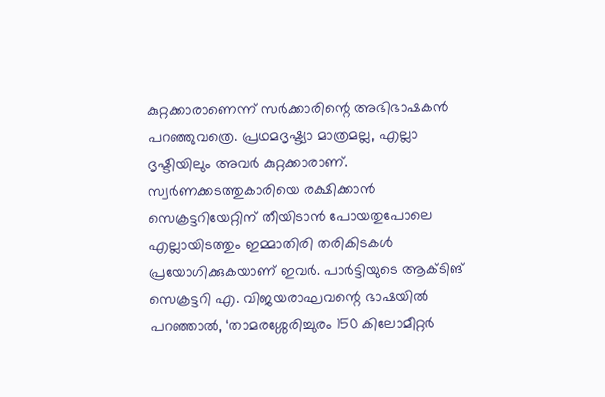കുറ്റക്കാരാണെന്ന് സര്‍ക്കാരിന്റെ അഭിഭാഷകന്‍ പറഞ്ഞുവത്രെ. പ്രഥമദൃഷ്ട്യാ മാത്രമല്ല, എല്ലാ ദൃഷ്ടിയിലും അവര്‍ കുറ്റക്കാരാണ്. സ്വര്‍ണക്കടത്തുകാരിയെ രക്ഷിക്കാന്‍ സെക്രട്ടറിയേറ്റിന് തീയിടാന്‍ പോയതുപോലെ എല്ലായിടത്തും ഇമ്മാതിരി തരികിടകള്‍ പ്രയോഗിക്കുകയാണ് ഇവര്‍. പാര്‍ട്ടിയുടെ ആക്ടിങ് സെക്രട്ടറി എ. വിജയരാഘവന്റെ ഭാഷയില്‍ പറഞ്ഞാല്‍, ‘താമരശ്ശേരിച്ചുരം 150 കിലോമീറ്റര്‍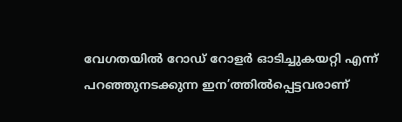വേഗതയില്‍ റോഡ് റോളര്‍ ഓടിച്ചുകയറ്റി എന്ന് പറഞ്ഞുനടക്കുന്ന ഇന’ത്തില്‍പ്പെട്ടവരാണ്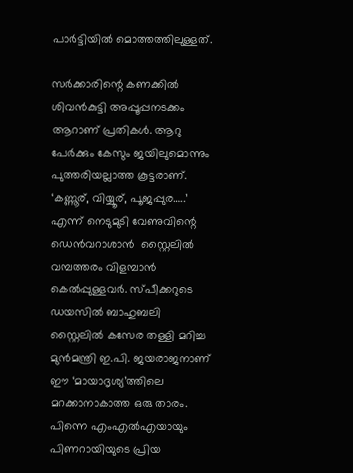പാര്‍ട്ടിയില്‍ മൊത്തത്തിലുള്ളത്.

സര്‍ക്കാരിന്റെ കണക്കില്‍ ശിവന്‍കുട്ടി അപ്പൂപ്പനടക്കം ആറാണ് പ്രതികള്‍. ആറു പേര്‍ക്കും കേസും ജയിലുമൊന്നും പുത്തരിയല്ലാത്ത കൂട്ടരാണ്. ‘കണ്ണൂര്, വിയ്യൂര്, പൂജപ്പുര…..’  എന്ന് നെടുമുടി വേണുവിന്റെ ഡെന്‍വറാശാന്‍  സ്റ്റൈലില്‍ വമ്പത്തരം വിളമ്പാന്‍ കെല്‍പ്പുള്ളവര്‍. സ്പീക്കറുടെ ഡയസില്‍ ബാഹുബലി സ്റ്റൈലില്‍ കസേര തള്ളി മറിച്ച മുന്‍മന്ത്രി ഇ.പി. ജയരാജനാണ്  ഈ ‘മായാദൃശ്യ’ത്തിലെ മറക്കാനാകാത്ത ഒരു താരം. പിന്നെ എംഎല്‍എയായും പിണറായിയുടെ പ്രിയ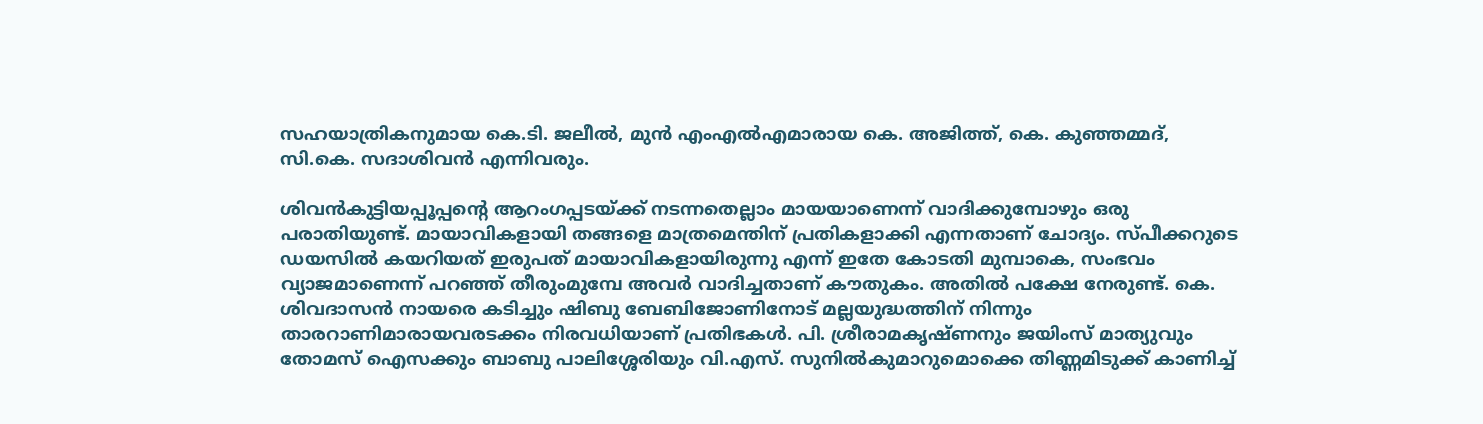സഹയാത്രികനുമായ കെ.ടി. ജലീല്‍, മുന്‍ എംഎല്‍എമാരായ കെ. അജിത്ത്, കെ. കുഞ്ഞമ്മദ്, സി.കെ. സദാശിവന്‍ എന്നിവരും.

ശിവന്‍കുട്ടിയപ്പൂപ്പന്റെ ആറംഗപ്പടയ്‌ക്ക് നടന്നതെല്ലാം മായയാണെന്ന് വാദിക്കുമ്പോഴും ഒരു പരാതിയുണ്ട്. മായാവികളായി തങ്ങളെ മാത്രമെന്തിന് പ്രതികളാക്കി എന്നതാണ് ചോദ്യം. സ്പീക്കറുടെ ഡയസില്‍ കയറിയത് ഇരുപത് മായാവികളായിരുന്നു എന്ന് ഇതേ കോടതി മുമ്പാകെ, സംഭവം വ്യാജമാണെന്ന് പറഞ്ഞ് തീരുംമുമ്പേ അവര്‍ വാദിച്ചതാണ് കൗതുകം. അതില്‍ പക്ഷേ നേരുണ്ട്. കെ. ശിവദാസന്‍ നായരെ കടിച്ചും ഷിബു ബേബിജോണിനോട് മല്ലയുദ്ധത്തിന് നിന്നും താരറാണിമാരായവരടക്കം നിരവധിയാണ് പ്രതിഭകള്‍. പി. ശ്രീരാമകൃഷ്ണനും ജയിംസ് മാത്യുവും തോമസ് ഐസക്കും ബാബു പാലിശ്ശേരിയും വി.എസ്. സുനില്‍കുമാറുമൊക്കെ തിണ്ണമിടുക്ക് കാണിച്ച്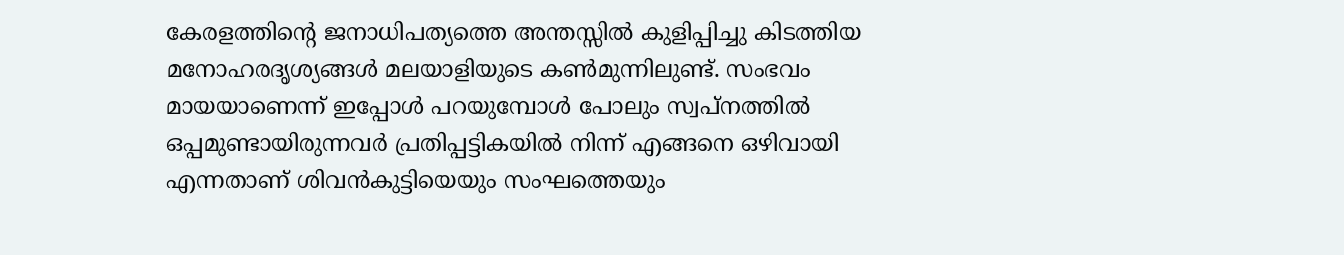കേരളത്തിന്റെ ജനാധിപത്യത്തെ അന്തസ്സില്‍ കുളിപ്പിച്ചു കിടത്തിയ മനോഹരദൃശ്യങ്ങള്‍ മലയാളിയുടെ കണ്‍മുന്നിലുണ്ട്. സംഭവം മായയാണെന്ന് ഇപ്പോള്‍ പറയുമ്പോള്‍ പോലും സ്വപ്നത്തില്‍ ഒപ്പമുണ്ടായിരുന്നവര്‍ പ്രതിപ്പട്ടികയില്‍ നിന്ന് എങ്ങനെ ഒഴിവായി എന്നതാണ് ശിവന്‍കുട്ടിയെയും സംഘത്തെയും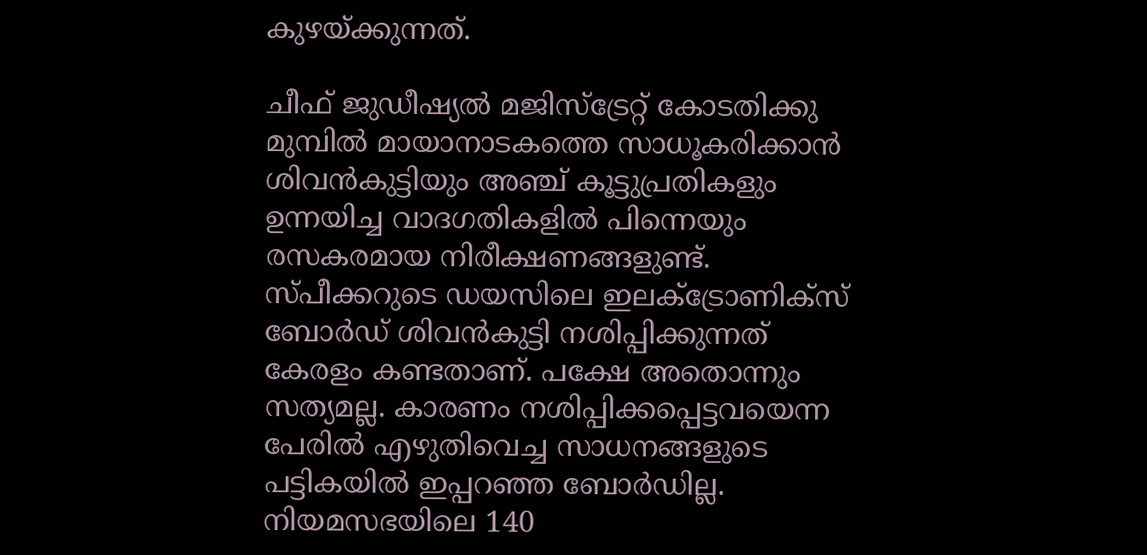കുഴയ്‌ക്കുന്നത്.

ചീഫ് ജുഡീഷ്യല്‍ മജിസ്‌ട്രേറ്റ് കോടതിക്കു മുമ്പില്‍ മായാനാടകത്തെ സാധൂകരിക്കാന്‍ ശിവന്‍കുട്ടിയും അഞ്ച് കൂട്ടുപ്രതികളും ഉന്നയിച്ച വാദഗതികളില്‍ പിന്നെയും രസകരമായ നിരീക്ഷണങ്ങളുണ്ട്. സ്പീക്കറുടെ ഡയസിലെ ഇലക്‌ട്രോണിക്‌സ് ബോര്‍ഡ് ശിവന്‍കുട്ടി നശിപ്പിക്കുന്നത് കേരളം കണ്ടതാണ്. പക്ഷേ അതൊന്നും സത്യമല്ല. കാരണം നശിപ്പിക്കപ്പെട്ടവയെന്ന പേരില്‍ എഴുതിവെച്ച സാധനങ്ങളുടെ പട്ടികയില്‍ ഇപ്പറഞ്ഞ ബോര്‍ഡില്ല. നിയമസഭയിലെ 140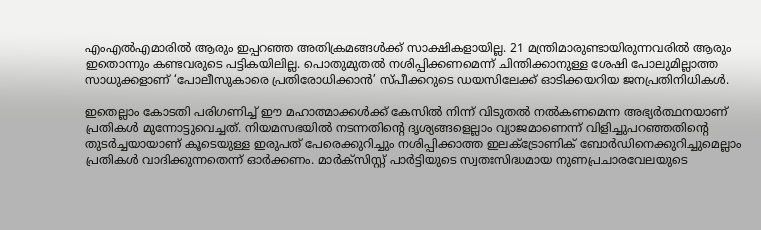എംഎല്‍എമാരില്‍ ആരും ഇപ്പറഞ്ഞ അതിക്രമങ്ങള്‍ക്ക് സാക്ഷികളായില്ല. 21 മന്ത്രിമാരുണ്ടായിരുന്നവരില്‍ ആരും ഇതൊന്നും കണ്ടവരുടെ പട്ടികയിലില്ല. പൊതുമുതല്‍ നശിപ്പിക്കണമെന്ന് ചിന്തിക്കാനുള്ള ശേഷി പോലുമില്ലാത്ത സാധുക്കളാണ് ‘പോലീസുകാരെ പ്രതിരോധിക്കാന്‍’ സ്പീക്കറുടെ ഡയസിലേക്ക് ഓടിക്കയറിയ ജനപ്രതിനിധികള്‍.

ഇതെല്ലാം കോടതി പരിഗണിച്ച് ഈ മഹാത്മാക്കള്‍ക്ക് കേസില്‍ നിന്ന് വിടുതല്‍ നല്‍കണമെന്ന അഭ്യര്‍ത്ഥനയാണ് പ്രതികള്‍ മുന്നോട്ടുവെച്ചത്. നിയമസഭയില്‍ നടന്നതിന്റെ ദൃശ്യങ്ങളെല്ലാം വ്യാജമാണെന്ന് വിളിച്ചുപറഞ്ഞതിന്റെ തുടര്‍ച്ചയായാണ് കൂടെയുള്ള ഇരുപത് പേരെക്കുറിച്ചും നശിപ്പിക്കാത്ത ഇലക്‌ട്രോണിക് ബോര്‍ഡിനെക്കുറിച്ചുമെല്ലാം പ്രതികള്‍ വാദിക്കുന്നതെന്ന് ഓര്‍ക്കണം. മാര്‍ക്‌സിസ്റ്റ് പാര്‍ട്ടിയുടെ സ്വതഃസിദ്ധമായ നുണപ്രചാരവേലയുടെ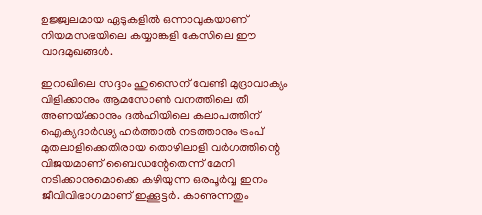ഉജ്ജ്വലമായ ഏടുകളില്‍ ഒന്നാവുകയാണ് നിയമസഭയിലെ കയ്യാങ്കളി കേസിലെ ഈ വാദമുഖങ്ങള്‍.

ഇറാഖിലെ സദ്ദാം ഹുസൈന് വേണ്ടി മുദ്രാവാക്യം വിളിക്കാനും ആമസോണ്‍ വനത്തിലെ തീ അണയ്‌ക്കാനും ദല്‍ഹിയിലെ കലാപത്തിന് ഐക്യദാര്‍ഢ്യ ഹര്‍ത്താല്‍ നടത്താനും ട്രംപ്  മുതലാളിക്കെതിരായ തൊഴിലാളി വര്‍ഗത്തിന്റെ വിജയമാണ് ബൈഡന്റേതെന്ന് മേനി നടിക്കാനുമൊക്കെ കഴിയുന്ന ഒരപൂര്‍വ്വ ഇനം ജീവിവിഭാഗമാണ് ഇക്കൂട്ടര്‍. കാണുന്നതും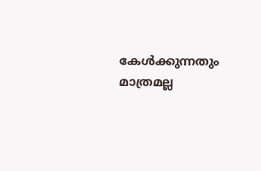കേള്‍ക്കുന്നതും മാത്രമല്ല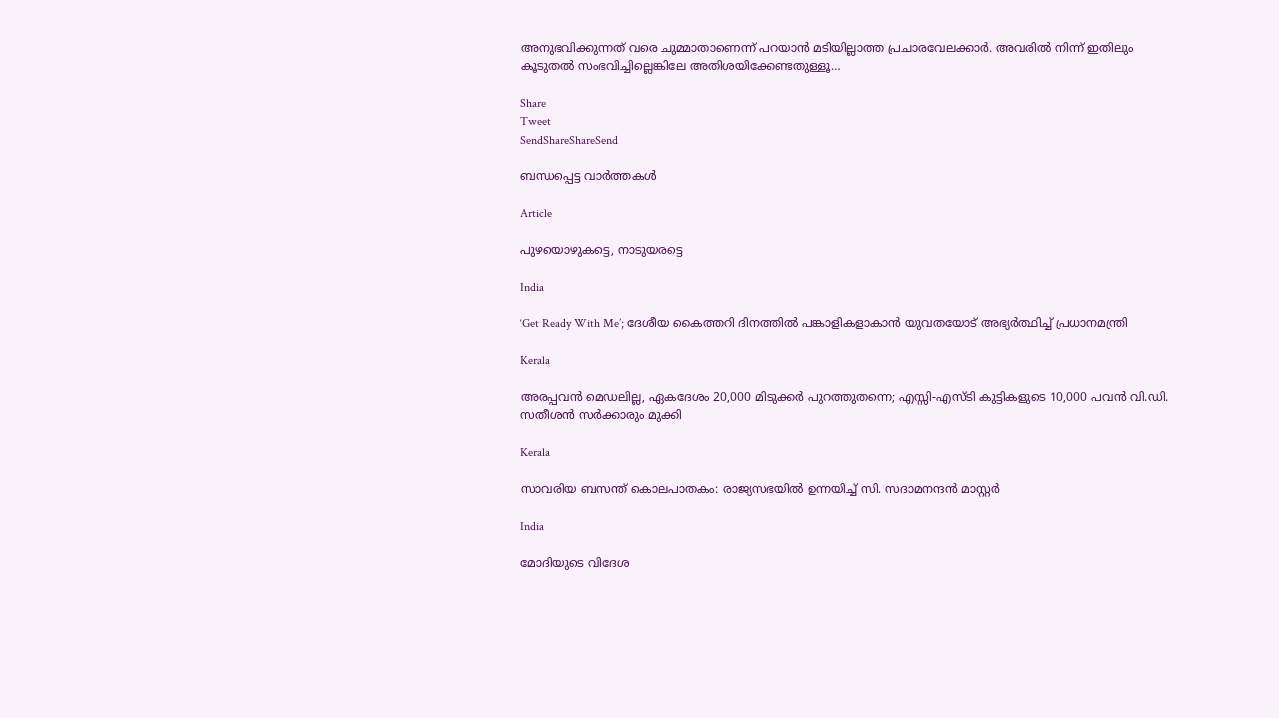അനുഭവിക്കുന്നത് വരെ ചുമ്മാതാണെന്ന് പറയാന്‍ മടിയില്ലാത്ത പ്രചാരവേലക്കാര്‍. അവരില്‍ നിന്ന് ഇതിലും കൂടുതല്‍ സംഭവിച്ചില്ലെങ്കിലേ അതിശയിക്കേണ്ടതുള്ളൂ…

Share
Tweet
SendShareShareSend

ബന്ധപ്പെട്ട വാര്‍ത്തകള്‍

Article

പുഴയൊഴുകട്ടെ, നാടുയരട്ടെ

India

‘Get Ready With Me’; ദേശീയ കൈത്തറി ദിനത്തിൽ പങ്കാളികളാകാൻ യുവതയോട് അഭ്യർത്ഥിച്ച് പ്രധാനമന്ത്രി

Kerala

അരപ്പവന്‍ മെഡലില്ല, ഏകദേശം 20,000 മിടുക്കര്‍ പുറത്തുതന്നെ; എസ്സി-എസ്ടി കുട്ടികളുടെ 10,000 പവന്‍ വി.ഡി. സതീശന്‍ സര്‍ക്കാരും മുക്കി

Kerala

സാവരിയ ബസന്ത് കൊലപാതകം: രാജ്യസഭയില്‍ ഉന്നയിച്ച് സി. സദാമനന്ദന്‍ മാസ്റ്റര്‍

India

മോദിയുടെ വിദേശ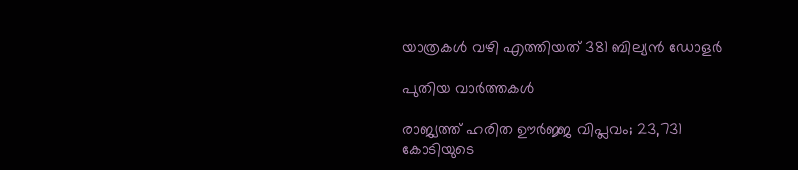യാത്രകള്‍ വഴി എത്തിയത് 381 ബില്യന്‍ ഡോളര്‍

പുതിയ വാര്‍ത്തകള്‍

രാജ്യത്ത് ഹരിത ഊർജ്ജ വിപ്ലവം; 23,731 കോടിയുടെ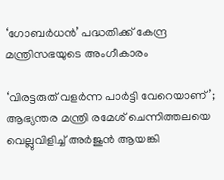‘ഗോബർധൻ’ പദ്ധതിക്ക് കേന്ദ്ര മന്ത്രിസഭയുടെ അംഗീകാരം

‘വിരട്ടരുത് വളർന്ന പാർട്ടി വേറെയാണ്’; ആഭ്യന്തര മന്ത്രി രമേശ് ചെന്നിത്തലയെ വെല്ലുവിളിച്ച് അർജുൻ ആയങ്കി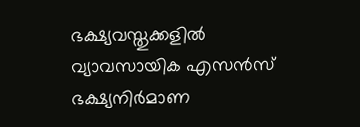ഭക്ഷ്യവസ്തുക്കളില്‍ വ്യാവസായിക എസന്‍സ് ഭക്ഷ്യനിര്‍മാണ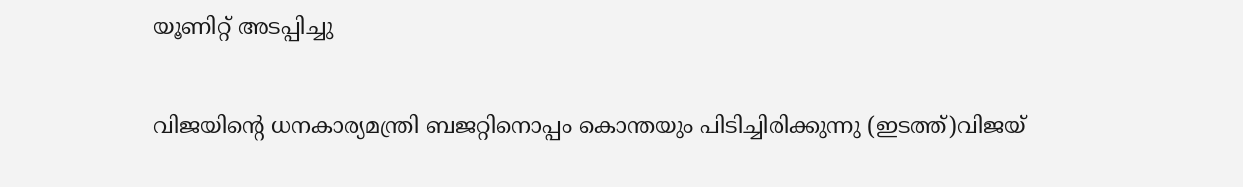യൂണിറ്റ് അടപ്പിച്ചു

വിജയിന്‍റെ ധനകാര്യമന്ത്രി ബജറ്റിനൊപ്പം കൊന്തയും പിടിച്ചിരിക്കുന്നു (ഇടത്ത്)വിജയ്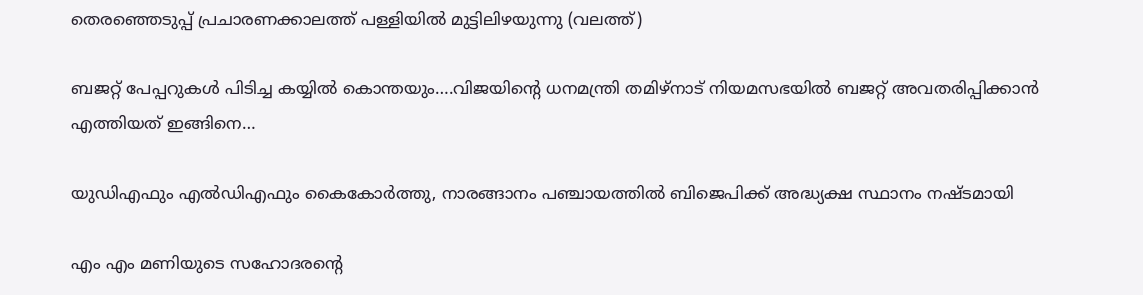തെരഞ്ഞെടുപ്പ് പ്രചാരണക്കാലത്ത് പള്ളിയില്‍ മുട്ടിലിഴയുന്നു (വലത്ത്)

ബജറ്റ് പേപ്പറുകള്‍ പിടിച്ച കയ്യില്‍ കൊന്തയും….വിജയിന്റെ ധനമന്ത്രി തമിഴ്നാട് നിയമസഭയില്‍ ബജറ്റ് അവതരിപ്പിക്കാന്‍ എത്തിയത് ഇങ്ങിനെ…

യുഡിഎഫും എല്‍ഡിഎഫും കൈകോര്‍ത്തു, നാരങ്ങാനം പഞ്ചായത്തില്‍ ബിജെപിക്ക് അദ്ധ്യക്ഷ സ്ഥാനം നഷ്ടമായി

എം എം മണിയുടെ സഹോദരന്റെ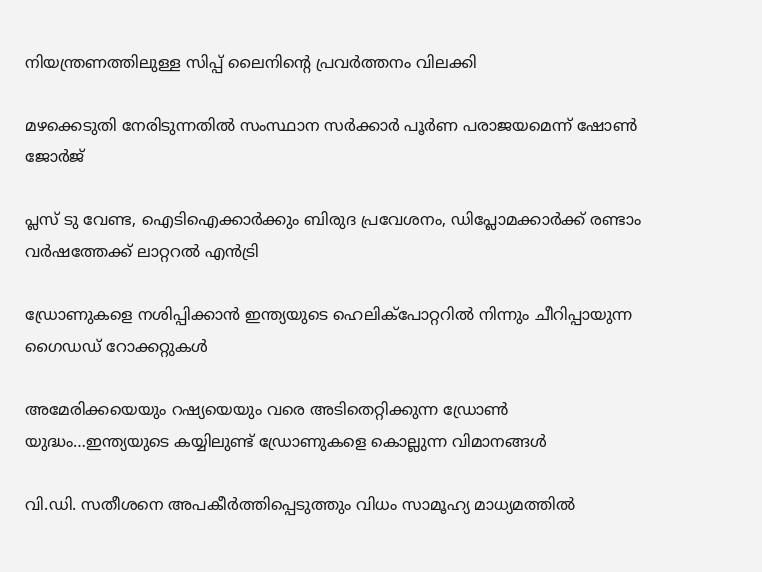നിയന്ത്രണത്തിലുള്ള സിപ്പ് ലൈനിന്റെ പ്രവര്‍ത്തനം വിലക്കി

മഴക്കെടുതി നേരിടുന്നതില്‍ സംസ്ഥാന സര്‍ക്കാര്‍ പൂര്‍ണ പരാജയമെന്ന് ഷോണ്‍ ജോര്‍ജ്

പ്ലസ് ടു വേണ്ട, ഐടിഐക്കാര്‍ക്കും ബിരുദ പ്രവേശനം, ഡിപ്ലോമക്കാര്‍ക്ക് രണ്ടാം വര്‍ഷത്തേക്ക് ലാറ്ററല്‍ എന്‍ട്രി

ഡ്രോണുകളെ നശിപ്പിക്കാന്‍ ഇന്ത്യയുടെ ഹെലിക്പോറ്ററില്‍ നിന്നും ചീറിപ്പായുന്ന ഗൈഡഡ് റോക്കറ്റുകള്‍

അമേരിക്കയെയും റഷ്യയെയും വരെ അടിതെറ്റിക്കുന്ന ഡ്രോണ്‍ യുദ്ധം…ഇന്ത്യയുടെ കയ്യിലുണ്ട് ഡ്രോണുകളെ കൊല്ലുന്ന വിമാനങ്ങള്‍

വി.ഡി. സതീശനെ അപകീര്‍ത്തിപ്പെടുത്തും വിധം സാമൂഹ്യ മാധ്യമത്തില്‍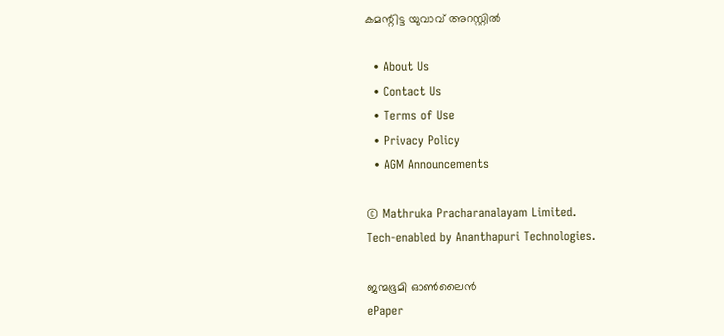കമന്റിട്ട യുവാവ് അറസ്റ്റില്‍

  • About Us
  • Contact Us
  • Terms of Use
  • Privacy Policy
  • AGM Announcements

© Mathruka Pracharanalayam Limited.
Tech-enabled by Ananthapuri Technologies.

ജന്മഭൂമി ഓണ്‍ലൈന്‍
ePaper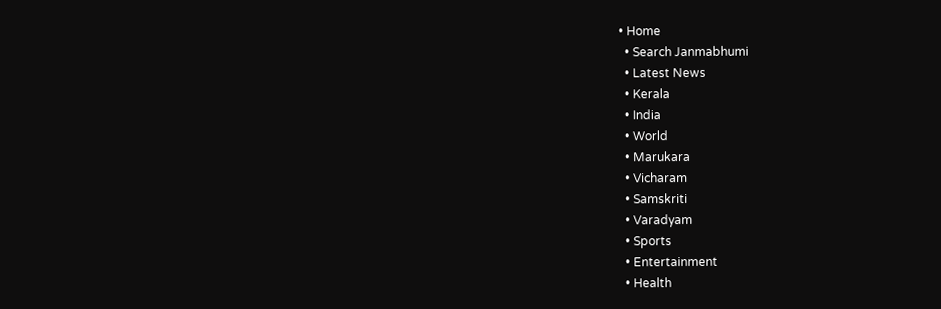• Home
  • Search Janmabhumi
  • Latest News
  • Kerala
  • India
  • World
  • Marukara
  • Vicharam
  • Samskriti
  • Varadyam
  • Sports
  • Entertainment
  • Health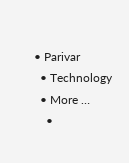• Parivar
  • Technology
  • More …
    •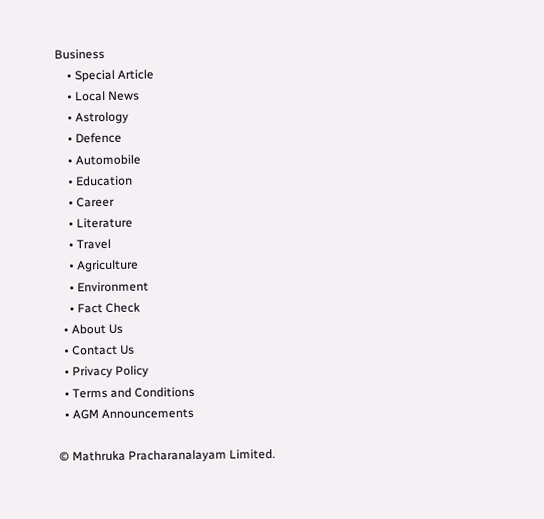Business
    • Special Article
    • Local News
    • Astrology
    • Defence
    • Automobile
    • Education
    • Career
    • Literature
    • Travel
    • Agriculture
    • Environment
    • Fact Check
  • About Us
  • Contact Us
  • Privacy Policy
  • Terms and Conditions
  • AGM Announcements

© Mathruka Pracharanalayam Limited.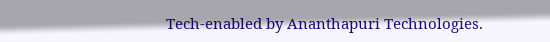Tech-enabled by Ananthapuri Technologies.